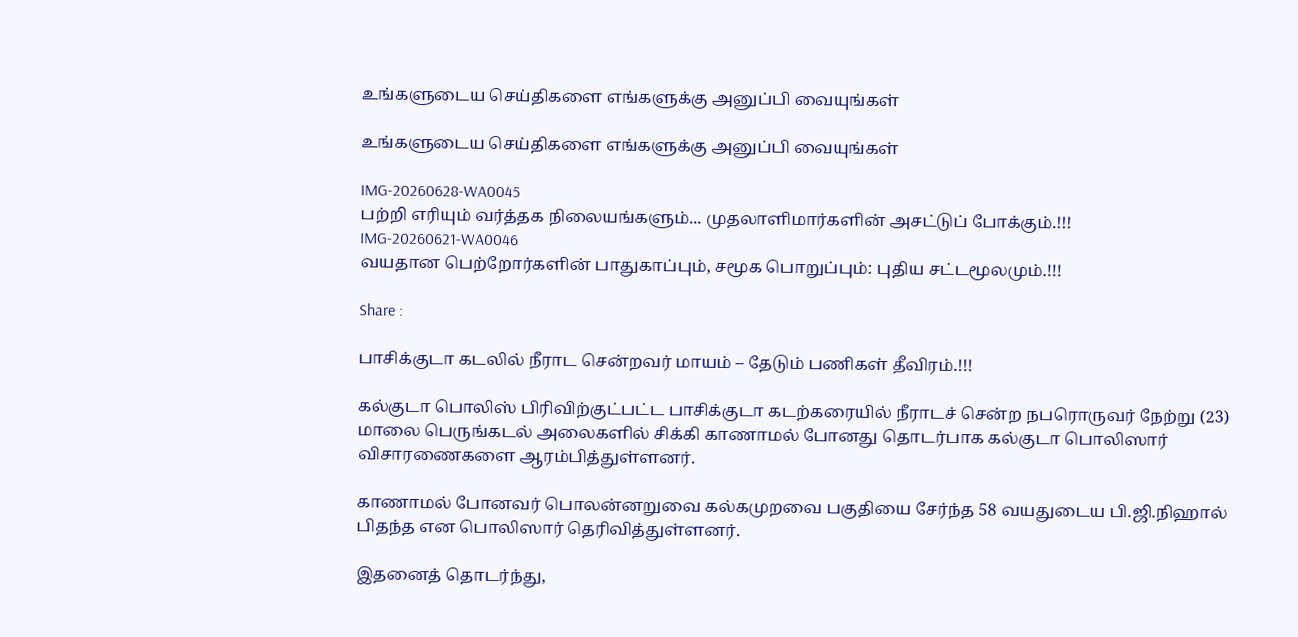உங்களுடைய செய்திகளை எங்களுக்கு அனுப்பி வையுங்கள்

உங்களுடைய செய்திகளை எங்களுக்கு அனுப்பி வையுங்கள்

IMG-20260628-WA0045
பற்றி எரியும் வர்த்தக நிலையங்களும்... முதலாளிமார்களின் அசட்டுப் போக்கும்.!!!
IMG-20260621-WA0046
வயதான பெற்றோர்களின் பாதுகாப்பும், சமூக பொறுப்பும்: புதிய சட்டமூலமும்.!!!

Share :

பாசிக்குடா கடலில் நீராட சென்றவர் மாயம் – தேடும் பணிகள் தீவிரம்.!!!

கல்குடா பொலிஸ் பிரிவிற்குட்பட்ட பாசிக்குடா கடற்கரையில் நீராடச் சென்ற நபரொருவர் நேற்று (23) மாலை பெருங்கடல் அலைகளில் சிக்கி காணாமல் போனது தொடர்பாக கல்குடா பொலிஸார் விசாரணைகளை ஆரம்பித்துள்ளனர்.

காணாமல் போனவர் பொலன்னறுவை கல்கமுறவை பகுதியை சேர்ந்த 58 வயதுடைய பி.ஜி.நிஹால் பிதந்த என பொலிஸார் தெரிவித்துள்ளனர்.

இதனைத் தொடர்ந்து,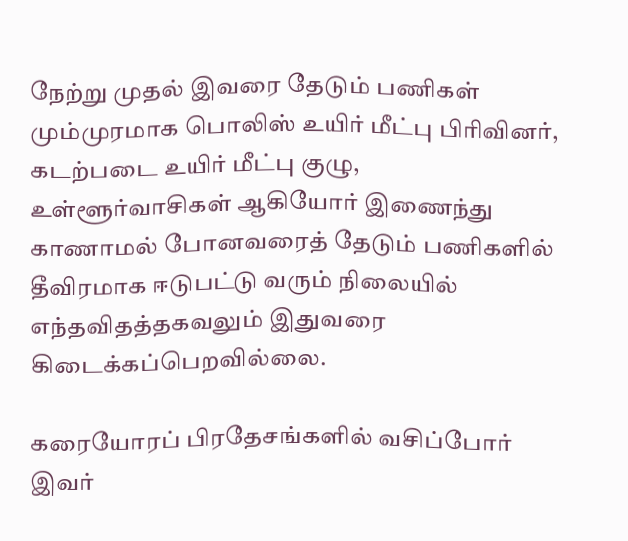நேற்று முதல் இவரை தேடும் பணிகள் மும்முரமாக பொலிஸ் உயிர் மீட்பு பிரிவினர், கடற்படை உயிர் மீட்பு குழு, உள்ளூர்வாசிகள் ஆகியோர் இணைந்து காணாமல் போனவரைத் தேடும் பணிகளில் தீவிரமாக ஈடுபட்டு வரும் நிலையில் எந்தவிதத்தகவலும் இதுவரை கிடைக்கப்பெறவில்லை.

கரையோரப் பிரதேசங்களில் வசிப்போர் இவர்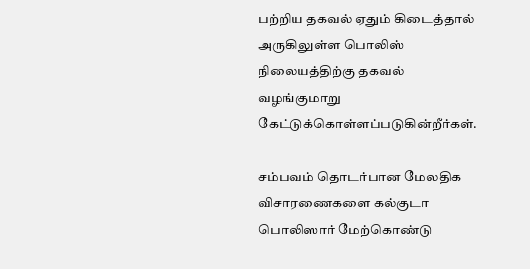பற்றிய தகவல் ஏதும் கிடைத்தால் அருகிலுள்ள பொலிஸ் நிலையத்திற்கு தகவல் வழங்குமாறு கேட்டுக்கொள்ளப்படுகின்றீர்கள்.

சம்பவம் தொடர்பான மேலதிக விசாரணைகளை கல்குடா பொலிஸார் மேற்கொண்டு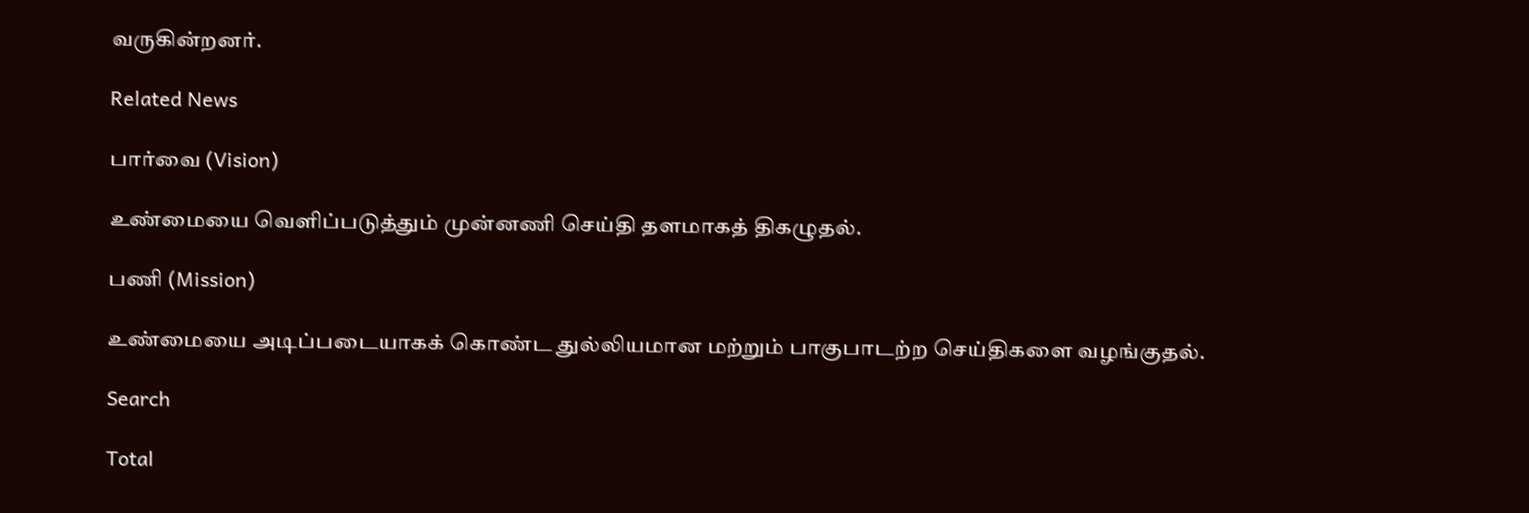வருகின்றனர்.

Related News

பார்வை (Vision)

உண்மையை வெளிப்படுத்தும் முன்னணி செய்தி தளமாகத் திகழுதல்.

பணி (Mission)

உண்மையை அடிப்படையாகக் கொண்ட துல்லியமான மற்றும் பாகுபாடற்ற செய்திகளை வழங்குதல்.

Search

Total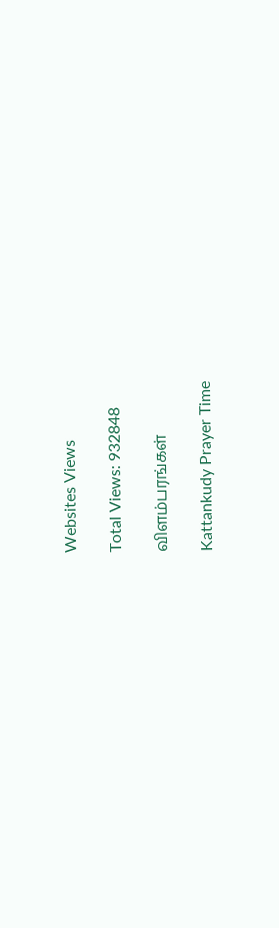Websites Views

Total Views: 932848

விளம்பரங்கள்

Kattankudy Prayer Time